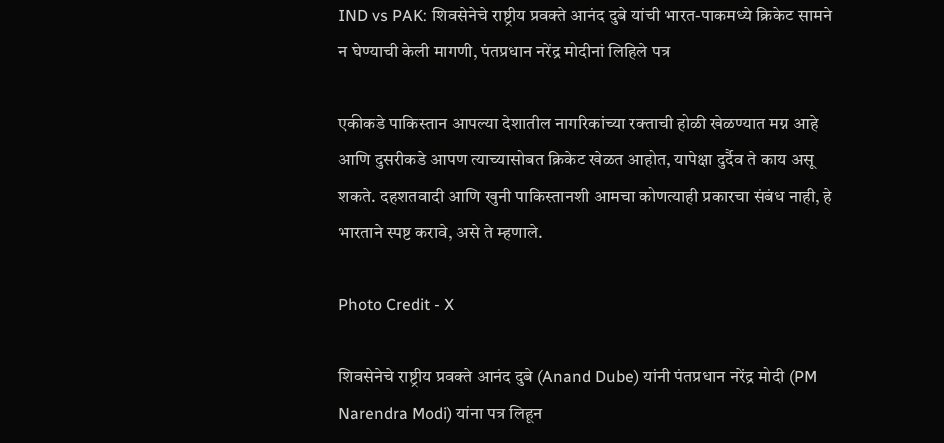IND vs PAK: शिवसेनेचे राष्ट्रीय प्रवक्ते आनंद दुबे यांची भारत-पाकमध्ये क्रिकेट सामने न घेण्याची केली मागणी, पंतप्रधान नरेंद्र मोदीनां लिहिले पत्र

एकीकडे पाकिस्तान आपल्या देशातील नागरिकांच्या रक्ताची होळी खेळण्यात मग्न आहे आणि दुसरीकडे आपण त्याच्यासोबत क्रिकेट खेळत आहोत, यापेक्षा दुर्दैव ते काय असू शकते. दहशतवादी आणि खुनी पाकिस्तानशी आमचा कोणत्याही प्रकारचा संबंध नाही, हे भारताने स्पष्ट करावे, असे ते म्हणाले.

Photo Credit - X

शिवसेनेचे राष्ट्रीय प्रवक्ते आनंद दुबे (Anand Dube) यांनी पंतप्रधान नरेंद्र मोदी (PM Narendra Modi) यांना पत्र लिहून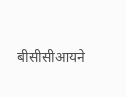बीसीसीआयने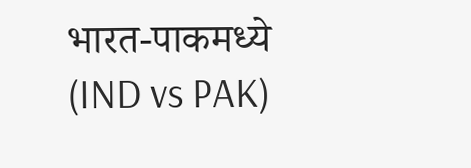भारत-पाकमध्ये (IND vs PAK)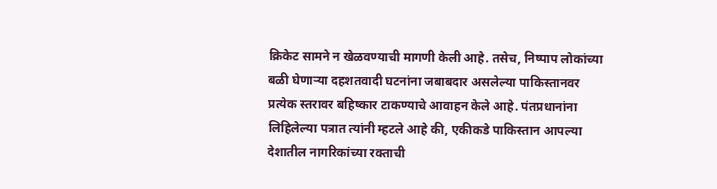क्रिकेट सामने न खेळवण्याची मागणी केली आहे. तसेच, निष्पाप लोकांच्या बळी घेणाऱ्या दहशतवादी घटनांना जबाबदार असलेल्या पाकिस्तानवर प्रत्येक स्तरावर बहिष्कार टाकण्याचे आवाहन केले आहे. पंतप्रधानांना लिहिलेल्या पत्रात त्यांनी म्हटले आहे की, एकीकडे पाकिस्तान आपल्या देशातील नागरिकांच्या रक्ताची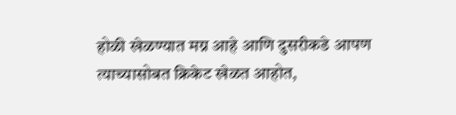होळी खेळण्यात मग्न आहे आणि दुसरीकडे आपण त्याच्यासोबत क्रिकेट खेळत आहोत,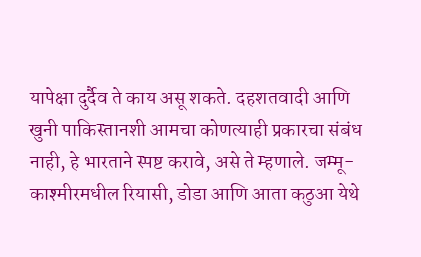यापेक्षा दुर्दैव ते काय असू शकते. दहशतवादी आणि खुनी पाकिस्तानशी आमचा कोणत्याही प्रकारचा संबंध नाही, हे भारताने स्पष्ट करावे, असे ते म्हणाले. जम्मू-काश्मीरमधील रियासी, डोडा आणि आता कठुआ येथे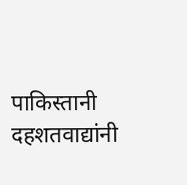पाकिस्तानी दहशतवाद्यांनी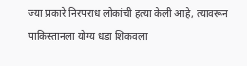ज्या प्रकारे निरपराध लोकांची हत्या केली आहे, त्यावरून पाकिस्तानला योग्य धडा शिकवला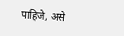पाहिजे, असे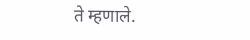ते म्हणाले.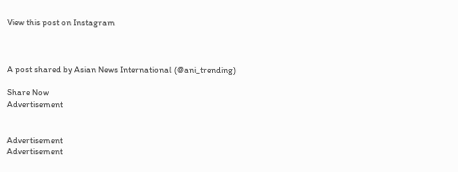View this post on Instagram



A post shared by Asian News International (@ani_trending)

Share Now
Advertisement


Advertisement
Advertisement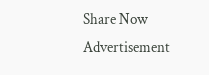Share Now
Advertisement